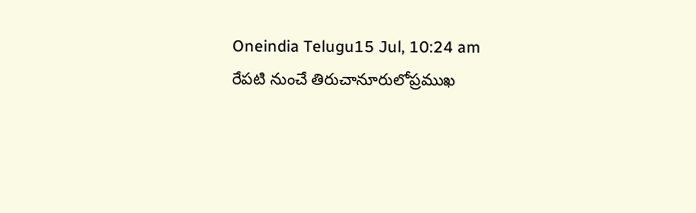Oneindia Telugu15 Jul, 10:24 am
రేపటి నుంచే తిరుచానూరులోప్రముఖ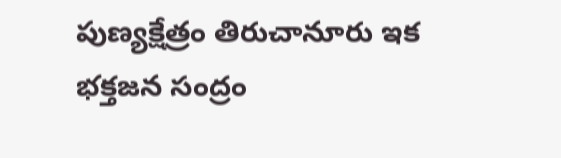పుణ్యక్షేత్రం తిరుచానూరు ఇక భక్తజన సంద్రం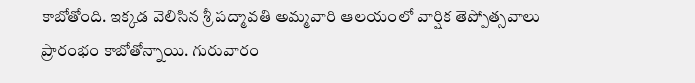కాబోతోంది. ఇక్కడ వెలిసిన శ్రీ పద్మావతి అమ్మవారి ఆలయంలో వార్షిక తెప్పోత్సవాలు ప్రారంభం కాబోతోన్నాయి. గురువారం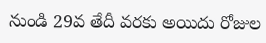నుండి 29వ తేదీ వరకు అయిదు రోజుల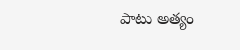పాటు అత్యం